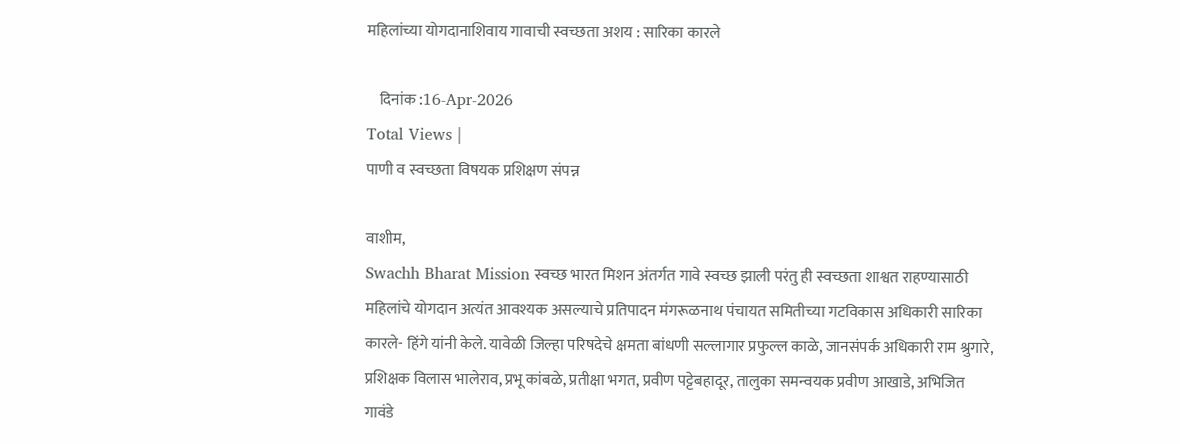महिलांच्या योगदानाशिवाय गावाची स्वच्छता अशय : सारिका कारले

    दिनांक :16-Apr-2026
Total Views |
पाणी व स्वच्छता विषयक प्रशिक्षण संपन्न

वाशीम,
Swachh Bharat Mission स्वच्छ भारत मिशन अंतर्गत गावे स्वच्छ झाली परंतु ही स्वच्छता शाश्वत राहण्यासाठी महिलांचे योगदान अत्यंत आवश्यक असल्याचे प्रतिपादन मंगरूळनाथ पंचायत समितीच्या गटविकास अधिकारी सारिका कारले- हिंगे यांनी केले. यावेळी जिल्हा परिषदेचे क्षमता बांधणी सल्लागार प्रफुल्ल काळे, जानसंपर्क अधिकारी राम श्रुगारे, प्रशिक्षक विलास भालेराव, प्रभू कांबळे, प्रतीक्षा भगत, प्रवीण पट्टेबहादूर, तालुका समन्वयक प्रवीण आखाडे, अभिजित गावंडे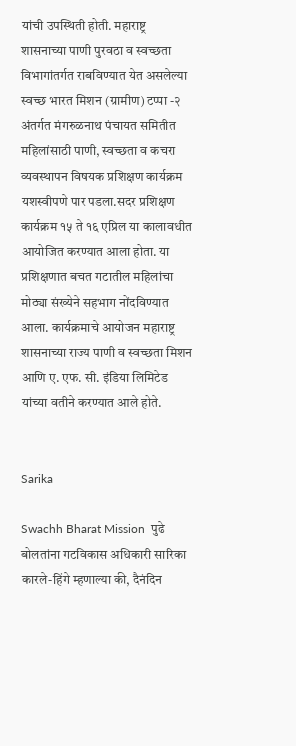यांची उपस्थिती होती. महाराष्ट्र शासनाच्या पाणी पुरवठा व स्वच्छता विभागांतर्गत राबविण्यात येत असलेल्या स्वच्छ भारत मिशन (ग्रामीण) टप्पा -२ अंतर्गत मंगरुळनाथ पंचायत समितीत महिलांसाठी पाणी, स्वच्छता व कचरा व्यवस्थापन विषयक प्रशिक्षण कार्यक्रम यशस्वीपणे पार पडला.सदर प्रशिक्षण कार्यक्रम १५ ते १६ एप्रिल या कालावधीत आयोजित करण्यात आला होता. या प्रशिक्षणात बचत गटातील महिलांचा मोठ्या संख्येने सहभाग नोंदविण्यात आला. कार्यक्रमाचे आयोजन महाराष्ट्र शासनाच्या राज्य पाणी व स्वच्छता मिशन आणि ए. एफ. सी. इंडिया लिमिटेड यांच्या वतीने करण्यात आले होते.


Sarika

Swachh Bharat Mission  पुढे बोलतांना गटविकास अधिकारी सारिका कारले-हिंगे म्हणाल्या की, दैनंदिन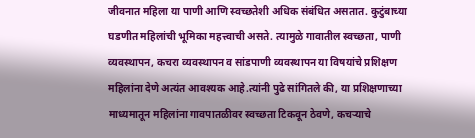जीवनात महिला या पाणी आणि स्वच्छतेशी अधिक संबंधित असतात. कुटुंबाच्या घडणीत महिलांची भूमिका महत्त्वाची असते. त्यामुळे गावातील स्वच्छता, पाणी व्यवस्थापन, कचरा व्यवस्थापन व सांडपाणी व्यवस्थापन या विषयांचे प्रशिक्षण महिलांना देणे अत्यंत आवश्यक आहे.त्यांनी पुढे सांगितले की, या प्रशिक्षणाच्या माध्यमातून महिलांना गावपातळीवर स्वच्छता टिकवून ठेवणे, कचर्‍याचे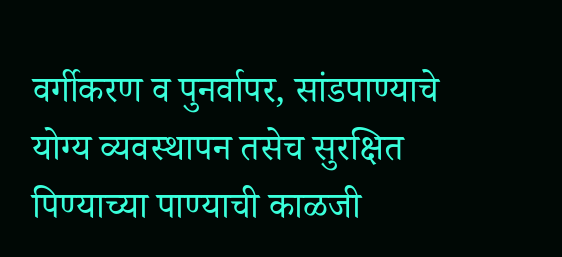वर्गीकरण व पुनर्वापर, सांडपाण्याचे योग्य व्यवस्थापन तसेच सुरक्षित पिण्याच्या पाण्याची काळजी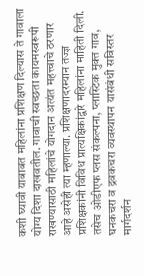कशी घ्यावी याबाबत महिलांना प्रशिक्षण दिल्यास ते गावाला योग्य दिशा दाखवतील. गावाची स्वच्छता कायमस्वरूपी राखण्यासाठी महिलांचे योगदान अत्यंत महत्त्वाचे ठरणार आहे असेही त्या म्हणाल्या. प्रशिक्षणादरम्यान तज्ज्ञ प्रशिक्षकांनी विविध प्रात्यक्षिकांद्वारे महिलांना माहिती दिली. तसेच ओडीएफ प्लस संकल्पना, प्लास्टिक मुक्त गाव, घनकचरा व द्रवकचरा व्यवस्थापन यासंबंधी सविस्तर मार्गदर्शन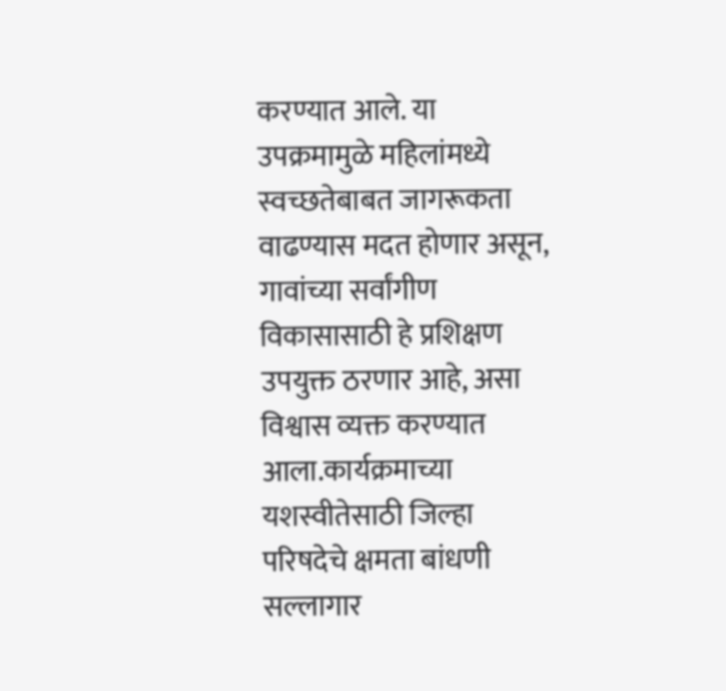करण्यात आले. या उपक्रमामुळे महिलांमध्ये स्वच्छतेबाबत जागरूकता वाढण्यास मदत होणार असून, गावांच्या सर्वांगीण विकासासाठी हे प्रशिक्षण उपयुक्त ठरणार आहे, असा विश्वास व्यक्त करण्यात आला.कार्यक्रमाच्या यशस्वीतेसाठी जिल्हा परिषदेचे क्षमता बांधणी सल्लागार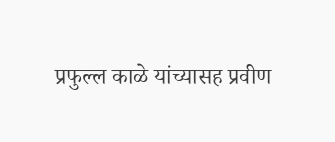प्रफुल्ल काळे यांच्यासह प्रवीण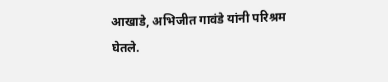आखाडे, अभिजीत गावंडे यांनी परिश्रम घेतले.